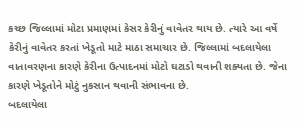કચ્છ જિલ્લામાં મોટા પ્રમાણમાં કેસર કેરીનું વાવેતર થાય છે. ત્યારે આ વર્ષે કેરીનું વાવેતર કરતાં ખેડૂતો માટે માઠા સમાચાર છે. જિલ્લામાં બદલાયેલા વાતાવરણના કારણે કેરીના ઉત્પાદનમાં મોટો ઘટાડો થવાની શક્યતા છે. જેના કારણે ખેડૂતોને મોટું નુકસાન થવાની સંભાવના છે.
બદલાયેલા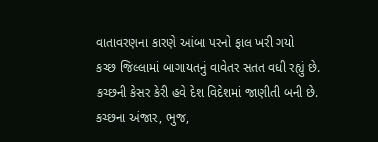વાતાવરણના કારણે આંબા પરનો ફાલ ખરી ગયો
કચ્છ જિલ્લામાં બાગાયતનું વાવેતર સતત વધી રહ્યું છે. કચ્છની કેસર કેરી હવે દેશ વિદેશમાં જાણીતી બની છે. કચ્છના અંજાર, ભુજ,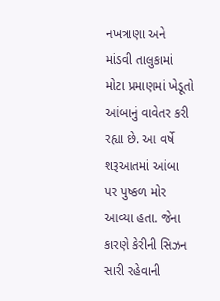નખત્રાણા અને માંડવી તાલુકામાં મોટા પ્રમાણમાં ખેડૂતો આંબાનું વાવેતર કરી રહ્યા છે. આ વર્ષે શરૂઆતમાં આંબા પર પુષ્કળ મોર આવ્યા હતા. જેના કારણે કેરીની સિઝન સારી રહેવાની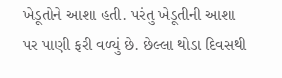ખેડૂતોને આશા હતી. પરંતુ ખેડૂતીની આશા પર પાણી ફરી વળ્યું છે. છેલ્લા થોડા દિવસથી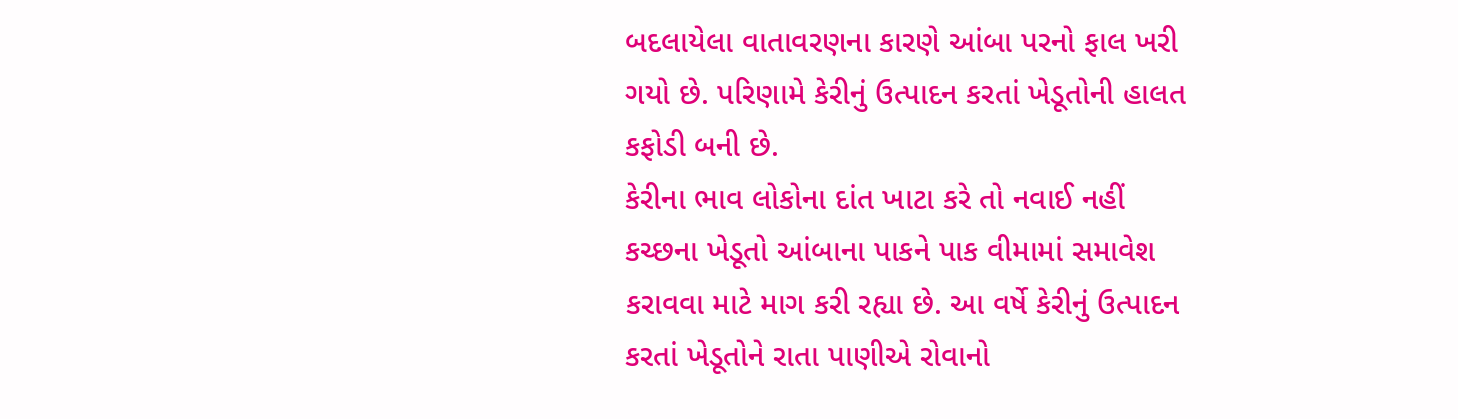બદલાયેલા વાતાવરણના કારણે આંબા પરનો ફાલ ખરી ગયો છે. પરિણામે કેરીનું ઉત્પાદન કરતાં ખેડૂતોની હાલત કફોડી બની છે.
કેરીના ભાવ લોકોના દાંત ખાટા કરે તો નવાઈ નહીં
કચ્છના ખેડૂતો આંબાના પાકને પાક વીમામાં સમાવેશ કરાવવા માટે માગ કરી રહ્યા છે. આ વર્ષે કેરીનું ઉત્પાદન કરતાં ખેડૂતોને રાતા પાણીએ રોવાનો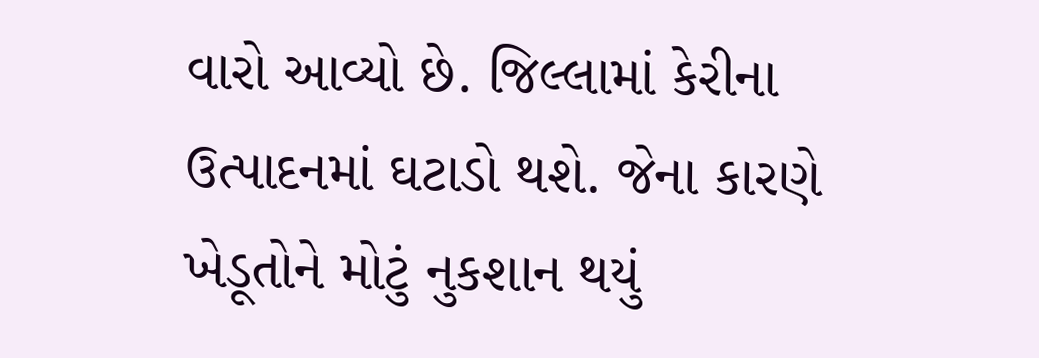વારો આવ્યો છે. જિલ્લામાં કેરીના ઉત્પાદનમાં ઘટાડો થશે. જેના કારણે ખેડૂતોને મોટું નુકશાન થયું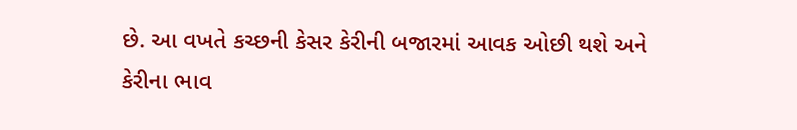છે. આ વખતે કચ્છની કેસર કેરીની બજારમાં આવક ઓછી થશે અને કેરીના ભાવ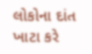લોકોના દાંત ખાટા કરે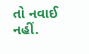તો નવાઈ નહીં.